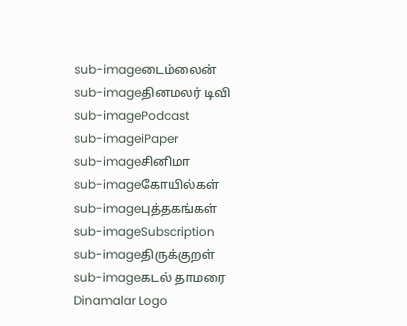sub-imageடைம்லைன்
sub-imageதினமலர் டிவி
sub-imagePodcast
sub-imageiPaper
sub-imageசினிமா
sub-imageகோயில்கள்
sub-imageபுத்தகங்கள்
sub-imageSubscription
sub-imageதிருக்குறள்
sub-imageகடல் தாமரை
Dinamalar Logo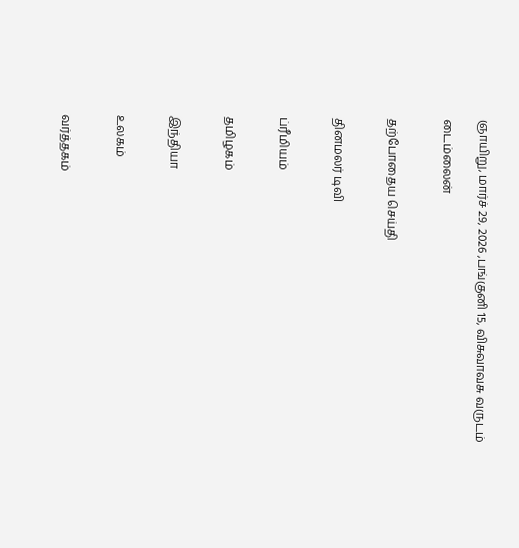ஞாயிறு, மார்ச் 29, 2026 ,பங்குனி 15, விசுவாவசு வருடம்

டைம்லைன்


தற்போதைய செய்தி


தினமலர் டிவி


ப்ரீமியம்


தமிழகம்


இந்தியா


உலகம்


வர்த்தகம்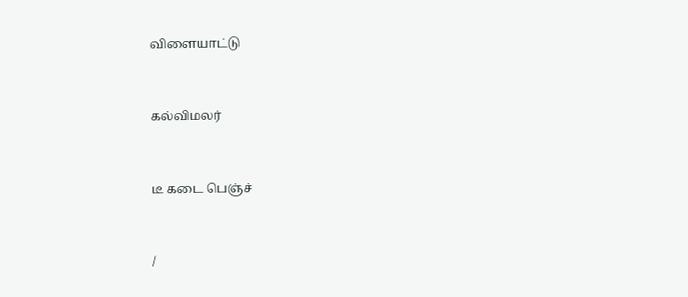விளையாட்டு


கல்விமலர்


டீ கடை பெஞ்ச்


/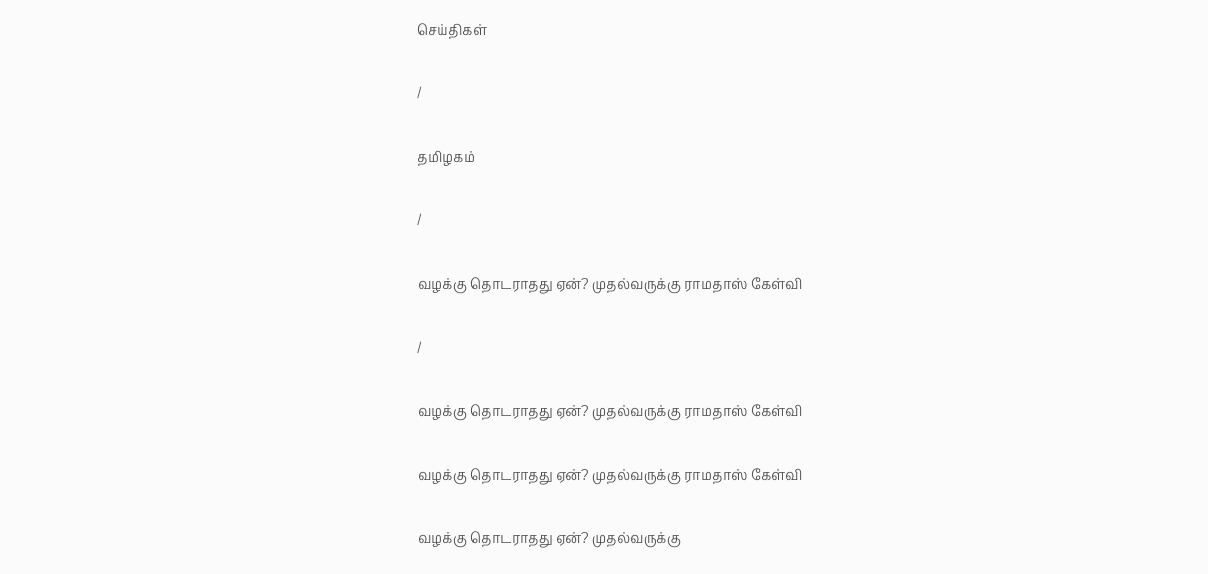செய்திகள்

/

தமிழகம்

/

வழக்கு தொடராதது ஏன்? முதல்வருக்கு ராமதாஸ் கேள்வி

/

வழக்கு தொடராதது ஏன்? முதல்வருக்கு ராமதாஸ் கேள்வி

வழக்கு தொடராதது ஏன்? முதல்வருக்கு ராமதாஸ் கேள்வி

வழக்கு தொடராதது ஏன்? முதல்வருக்கு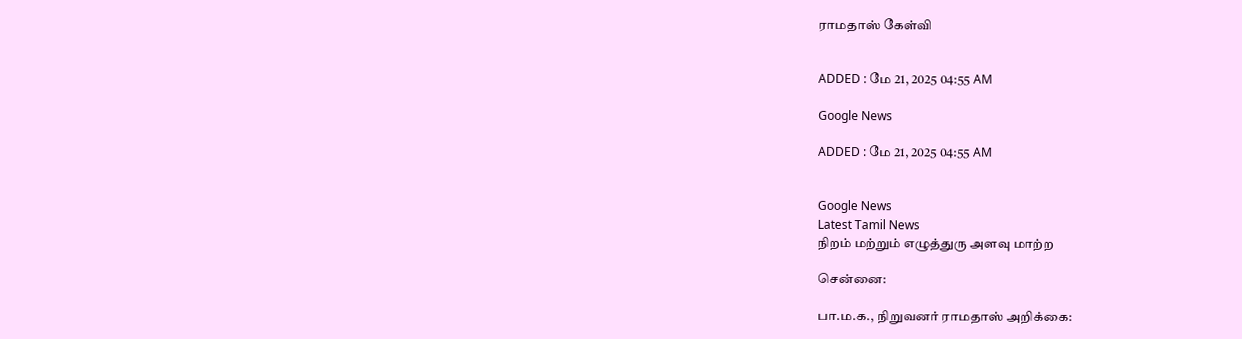ராமதாஸ் கேள்வி


ADDED : மே 21, 2025 04:55 AM

Google News

ADDED : மே 21, 2025 04:55 AM


Google News
Latest Tamil News
நிறம் மற்றும் எழுத்துரு அளவு மாற்ற

சென்னை:

பா.ம.க., நிறுவனர் ராமதாஸ் அறிக்கை: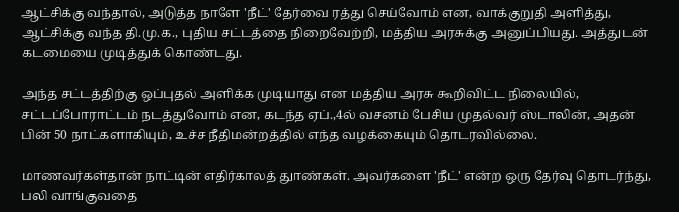ஆட்சிக்கு வந்தால், அடுத்த நாளே 'நீட்' தேர்வை ரத்து செய்வோம் என, வாக்குறுதி அளித்து, ஆட்சிக்கு வந்த தி.மு.க., புதிய சட்டத்தை நிறைவேற்றி, மத்திய அரசுக்கு அனுப்பியது. அத்துடன் கடமையை முடித்துக் கொண்டது.

அந்த சட்டத்திற்கு ஒப்புதல் அளிக்க முடியாது என மத்திய அரசு கூறிவிட்ட நிலையில், சட்டப்போராட்டம் நடத்துவோம் என, கடந்த ஏப்.,4ல் வசனம் பேசிய முதல்வர் ஸ்டாலின், அதன் பின் 50 நாட்களாகியும், உச்ச நீதிமன்றத்தில் எந்த வழக்கையும் தொடரவில்லை.

மாணவர்கள்தான் நாட்டின் எதிர்காலத் துாண்கள். அவர்களை 'நீட்' என்ற ஒரு தேர்வு தொடர்ந்து, பலி வாங்குவதை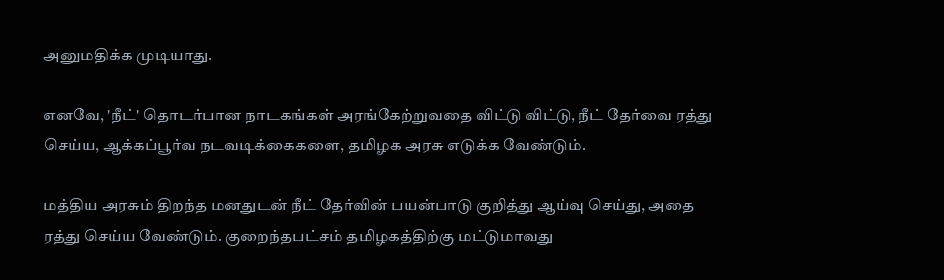அனுமதிக்க முடியாது.

எனவே, 'நீட்' தொடர்பான நாடகங்கள் அரங்கேற்றுவதை விட்டு விட்டு, நீட் தேர்வை ரத்து செய்ய, ஆக்கப்பூர்வ நடவடிக்கைகளை, தமிழக அரசு எடுக்க வேண்டும்.

மத்திய அரசும் திறந்த மனதுடன் நீட் தேர்வின் பயன்பாடு குறித்து ஆய்வு செய்து, அதை ரத்து செய்ய வேண்டும். குறைந்தபட்சம் தமிழகத்திற்கு மட்டுமாவது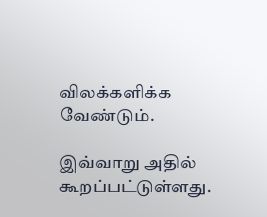விலக்களிக்க வேண்டும்.

இவ்வாறு அதில் கூறப்பட்டுள்ளது.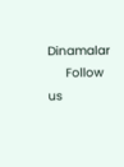Dinamalar
      Follow us